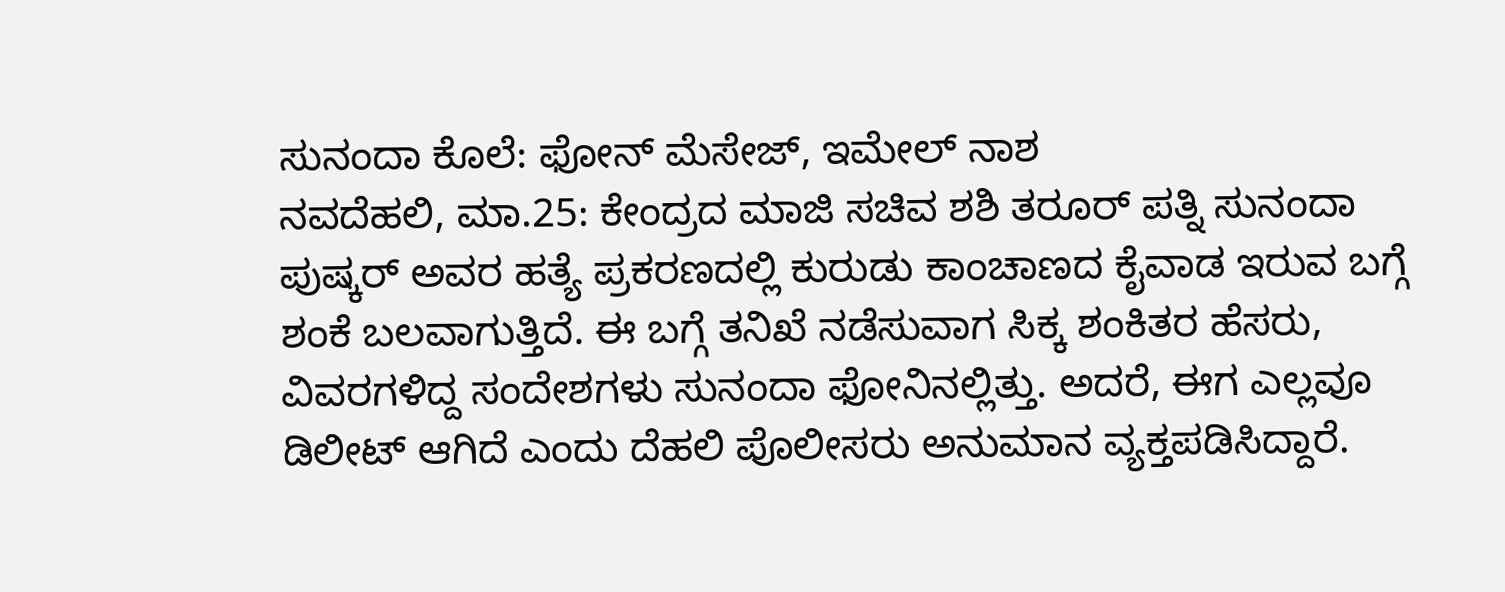ಸುನಂದಾ ಕೊಲೆ: ಫೋನ್ ಮೆಸೇಜ್, ಇಮೇಲ್ ನಾಶ
ನವದೆಹಲಿ, ಮಾ.25: ಕೇಂದ್ರದ ಮಾಜಿ ಸಚಿವ ಶಶಿ ತರೂರ್ ಪತ್ನಿ ಸುನಂದಾ ಪುಷ್ಕರ್ ಅವರ ಹತ್ಯೆ ಪ್ರಕರಣದಲ್ಲಿ ಕುರುಡು ಕಾಂಚಾಣದ ಕೈವಾಡ ಇರುವ ಬಗ್ಗೆ ಶಂಕೆ ಬಲವಾಗುತ್ತಿದೆ. ಈ ಬಗ್ಗೆ ತನಿಖೆ ನಡೆಸುವಾಗ ಸಿಕ್ಕ ಶಂಕಿತರ ಹೆಸರು, ವಿವರಗಳಿದ್ದ ಸಂದೇಶಗಳು ಸುನಂದಾ ಫೋನಿನಲ್ಲಿತ್ತು. ಅದರೆ, ಈಗ ಎಲ್ಲವೂ ಡಿಲೀಟ್ ಆಗಿದೆ ಎಂದು ದೆಹಲಿ ಪೊಲೀಸರು ಅನುಮಾನ ವ್ಯಕ್ತಪಡಿಸಿದ್ದಾರೆ.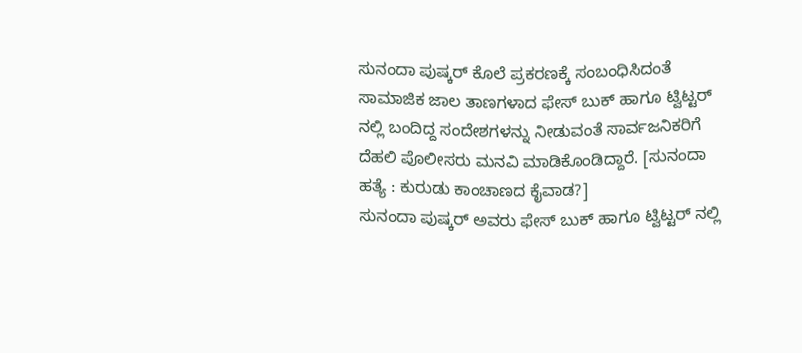ಸುನಂದಾ ಪುಷ್ಕರ್ ಕೊಲೆ ಪ್ರಕರಣಕ್ಕೆ ಸಂಬಂಧಿಸಿದಂತೆ ಸಾಮಾಜಿಕ ಜಾಲ ತಾಣಗಳಾದ ಫೇಸ್ ಬುಕ್ ಹಾಗೂ ಟ್ವಿಟ್ಟರ್ ನಲ್ಲಿ ಬಂದಿದ್ದ ಸಂದೇಶಗಳನ್ನು ನೀಡುವಂತೆ ಸಾರ್ವಜನಿಕರಿಗೆ ದೆಹಲಿ ಪೊಲೀಸರು ಮನವಿ ಮಾಡಿಕೊಂಡಿದ್ದಾರೆ. [ಸುನಂದಾ ಹತ್ಯೆ : ಕುರುಡು ಕಾಂಚಾಣದ ಕೈವಾಡ?]
ಸುನಂದಾ ಪುಷ್ಕರ್ ಅವರು ಫೇಸ್ ಬುಕ್ ಹಾಗೂ ಟ್ವಿಟ್ಟರ್ ನಲ್ಲಿ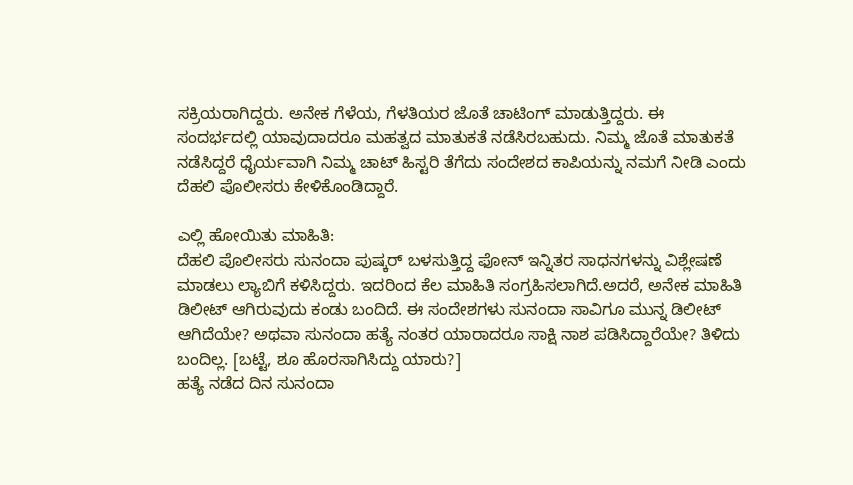ಸಕ್ರಿಯರಾಗಿದ್ದರು. ಅನೇಕ ಗೆಳೆಯ, ಗೆಳತಿಯರ ಜೊತೆ ಚಾಟಿಂಗ್ ಮಾಡುತ್ತಿದ್ದರು. ಈ ಸಂದರ್ಭದಲ್ಲಿ ಯಾವುದಾದರೂ ಮಹತ್ವದ ಮಾತುಕತೆ ನಡೆಸಿರಬಹುದು. ನಿಮ್ಮ ಜೊತೆ ಮಾತುಕತೆ ನಡೆಸಿದ್ದರೆ ಧೈರ್ಯವಾಗಿ ನಿಮ್ಮ ಚಾಟ್ ಹಿಸ್ಟರಿ ತೆಗೆದು ಸಂದೇಶದ ಕಾಪಿಯನ್ನು ನಮಗೆ ನೀಡಿ ಎಂದು ದೆಹಲಿ ಪೊಲೀಸರು ಕೇಳಿಕೊಂಡಿದ್ದಾರೆ.

ಎಲ್ಲಿ ಹೋಯಿತು ಮಾಹಿತಿ:
ದೆಹಲಿ ಪೊಲೀಸರು ಸುನಂದಾ ಪುಷ್ಕರ್ ಬಳಸುತ್ತಿದ್ದ ಫೋನ್ ಇನ್ನಿತರ ಸಾಧನಗಳನ್ನು ವಿಶ್ಲೇಷಣೆ ಮಾಡಲು ಲ್ಯಾಬಿಗೆ ಕಳಿಸಿದ್ದರು. ಇದರಿಂದ ಕೆಲ ಮಾಹಿತಿ ಸಂಗ್ರಹಿಸಲಾಗಿದೆ.ಅದರೆ, ಅನೇಕ ಮಾಹಿತಿ ಡಿಲೀಟ್ ಆಗಿರುವುದು ಕಂಡು ಬಂದಿದೆ. ಈ ಸಂದೇಶಗಳು ಸುನಂದಾ ಸಾವಿಗೂ ಮುನ್ನ ಡಿಲೀಟ್ ಆಗಿದೆಯೇ? ಅಥವಾ ಸುನಂದಾ ಹತ್ಯೆ ನಂತರ ಯಾರಾದರೂ ಸಾಕ್ಷಿ ನಾಶ ಪಡಿಸಿದ್ದಾರೆಯೇ? ತಿಳಿದು ಬಂದಿಲ್ಲ. [ಬಟ್ಟೆ, ಶೂ ಹೊರಸಾಗಿಸಿದ್ದು ಯಾರು?]
ಹತ್ಯೆ ನಡೆದ ದಿನ ಸುನಂದಾ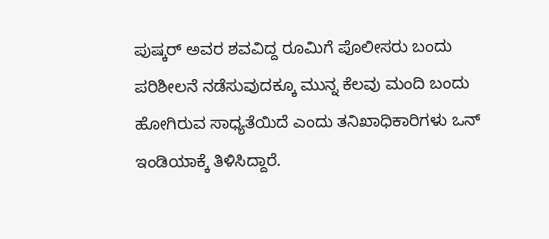ಪುಷ್ಕರ್ ಅವರ ಶವವಿದ್ದ ರೂಮಿಗೆ ಪೊಲೀಸರು ಬಂದು ಪರಿಶೀಲನೆ ನಡೆಸುವುದಕ್ಕೂ ಮುನ್ನ ಕೆಲವು ಮಂದಿ ಬಂದು ಹೋಗಿರುವ ಸಾಧ್ಯತೆಯಿದೆ ಎಂದು ತನಿಖಾಧಿಕಾರಿಗಳು ಒನ್ ಇಂಡಿಯಾಕ್ಕೆ ತಿಳಿಸಿದ್ದಾರೆ.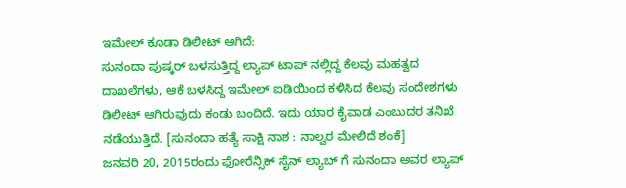ಇಮೇಲ್ ಕೂಡಾ ಡಿಲೀಟ್ ಆಗಿದೆ:
ಸುನಂದಾ ಪುಷ್ಕರ್ ಬಳಸುತ್ತಿದ್ದ ಲ್ಯಾಪ್ ಟಾಪ್ ನಲ್ಲಿದ್ದ ಕೆಲವು ಮಹತ್ವದ ದಾಖಲೆಗಳು, ಆಕೆ ಬಳಸಿದ್ದ ಇಮೇಲ್ ಐಡಿಯಿಂದ ಕಳಿಸಿದ ಕೆಲವು ಸಂದೇಶಗಳು ಡಿಲೀಟ್ ಆಗಿರುವುದು ಕಂಡು ಬಂದಿದೆ. ಇದು ಯಾರ ಕೈವಾಡ ಎಂಬುದರ ತನಿಖೆ ನಡೆಯುತ್ತಿದೆ. [ಸುನಂದಾ ಹತ್ಯೆ ಸಾಕ್ಷಿ ನಾಶ : ನಾಲ್ವರ ಮೇಲಿದೆ ಶಂಕೆ]
ಜನವರಿ 20, 2015ರಂದು ಫೋರೆನ್ಸಿಕ್ ಸೈನ್ ಲ್ಯಾಬ್ ಗೆ ಸುನಂದಾ ಅವರ ಲ್ಯಾಪ್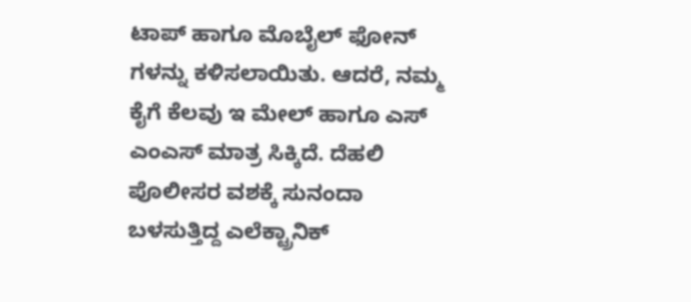ಟಾಪ್ ಹಾಗೂ ಮೊಬೈಲ್ ಫೋನ್ ಗಳನ್ನು ಕಳಿಸಲಾಯಿತು. ಆದರೆ, ನಮ್ಮ ಕೈಗೆ ಕೆಲವು ಇ ಮೇಲ್ ಹಾಗೂ ಎಸ್ ಎಂಎಸ್ ಮಾತ್ರ ಸಿಕ್ಕಿದೆ. ದೆಹಲಿ ಪೊಲೀಸರ ವಶಕ್ಕೆ ಸುನಂದಾ ಬಳಸುತ್ತಿದ್ದ ಎಲೆಕ್ಟ್ರಾನಿಕ್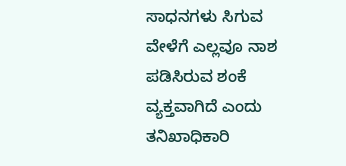ಸಾಧನಗಳು ಸಿಗುವ ವೇಳೆಗೆ ಎಲ್ಲವೂ ನಾಶ ಪಡಿಸಿರುವ ಶಂಕೆ ವ್ಯಕ್ತವಾಗಿದೆ ಎಂದು ತನಿಖಾಧಿಕಾರಿ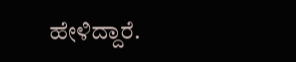ಹೇಳಿದ್ದಾರೆ.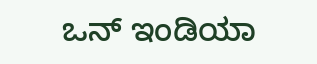ಒನ್ ಇಂಡಿಯಾ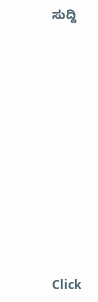ಸುದ್ದಿ












Click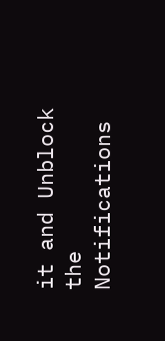it and Unblock the Notifications